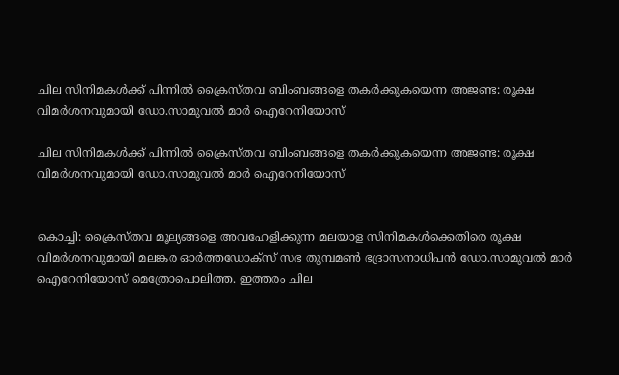ചില സിനിമകള്‍ക്ക് പിന്നില്‍ ക്രൈസ്തവ ബിംബങ്ങളെ തകര്‍ക്കുകയെന്ന അജണ്ട: രൂക്ഷ വിമര്‍ശനവുമായി ഡോ.സാമുവല്‍ മാര്‍ ഐറേനിയോസ്

ചില സിനിമകള്‍ക്ക് പിന്നില്‍ ക്രൈസ്തവ ബിംബങ്ങളെ തകര്‍ക്കുകയെന്ന അജണ്ട: രൂക്ഷ വിമര്‍ശനവുമായി ഡോ.സാമുവല്‍ മാര്‍ ഐറേനിയോസ്


കൊച്ചി: ക്രൈസ്തവ മൂല്യങ്ങളെ അവഹേളിക്കുന്ന മലയാള സിനിമകള്‍ക്കെതിരെ രൂക്ഷ വിമര്‍ശനവുമായി മലങ്കര ഓര്‍ത്തഡോക്‌സ് സഭ തുമ്പമണ്‍ ഭദ്രാസനാധിപന്‍ ഡോ.സാമുവല്‍ മാര്‍ ഐറേനിയോസ് മെത്രോപൊലിത്ത. ഇത്തരം ചില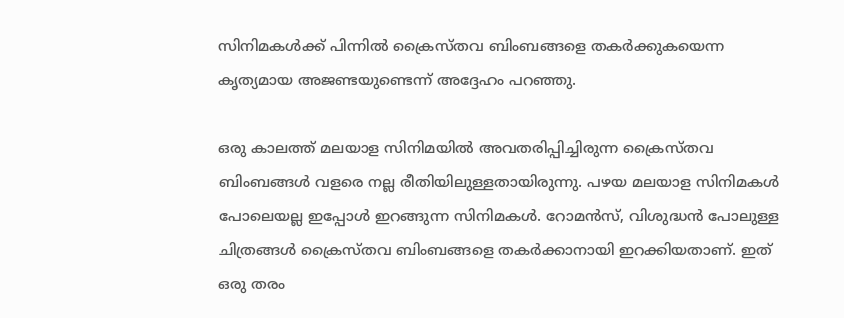സിനിമകള്‍ക്ക് പിന്നില്‍ ക്രൈസ്തവ ബിംബങ്ങളെ തകര്‍ക്കുകയെന്ന കൃത്യമായ അജണ്ടയുണ്ടെന്ന് അദ്ദേഹം പറഞ്ഞു.

ഒരു കാലത്ത് മലയാള സിനിമയില്‍ അവതരിപ്പിച്ചിരുന്ന ക്രൈസ്തവ ബിംബങ്ങള്‍ വളരെ നല്ല രീതിയിലുള്ളതായിരുന്നു. പഴയ മലയാള സിനിമകള്‍ പോലെയല്ല ഇപ്പോള്‍ ഇറങ്ങുന്ന സിനിമകള്‍. റോമന്‍സ്, വിശുദ്ധന്‍ പോലുള്ള ചിത്രങ്ങള്‍ ക്രൈസ്തവ ബിംബങ്ങളെ തകര്‍ക്കാനായി ഇറക്കിയതാണ്. ഇത് ഒരു തരം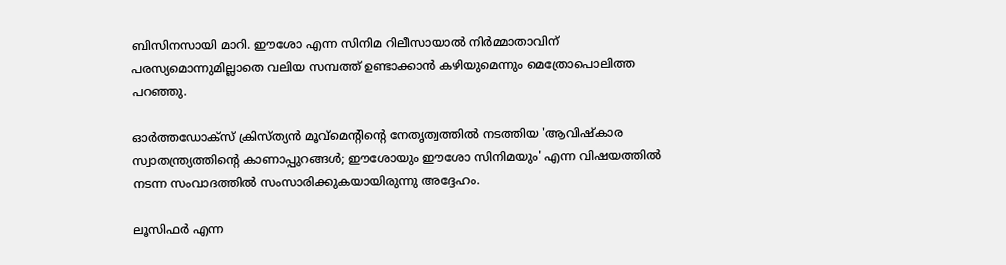ബിസിനസായി മാറി. ഈശോ എന്ന സിനിമ റിലീസായാല്‍ നിര്‍മ്മാതാവിന് പരസ്യമൊന്നുമില്ലാതെ വലിയ സമ്പത്ത് ഉണ്ടാക്കാന്‍ കഴിയുമെന്നും മെത്രോപൊലിത്ത  പറഞ്ഞു.

ഓര്‍ത്തഡോക്സ് ക്രിസ്ത്യന്‍ മൂവ്മെന്റിന്റെ നേതൃത്വത്തില്‍ നടത്തിയ 'ആവിഷ്‌കാര സ്വാതന്ത്ര്യത്തിന്റെ കാണാപ്പുറങ്ങള്‍; ഈശോയും ഈശോ സിനിമയും' എന്ന വിഷയത്തില്‍ നടന്ന സംവാദത്തില്‍ സംസാരിക്കുകയായിരുന്നു അദ്ദേഹം.

ലൂസിഫര്‍ എന്ന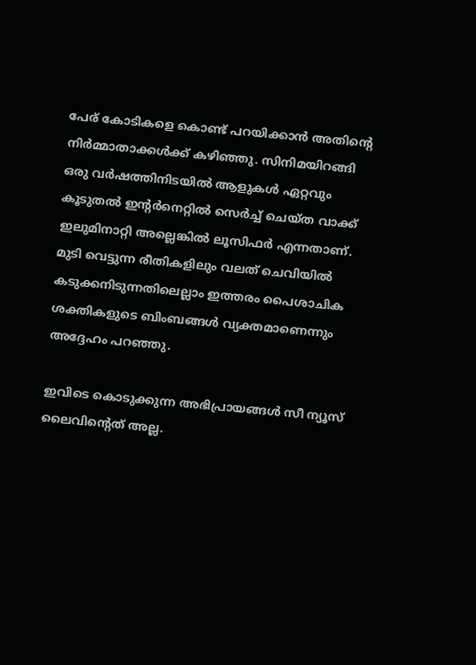പേര് കോടികളെ കൊണ്ട് പറയിക്കാന്‍ അതിന്റെ നിര്‍മ്മാതാക്കള്‍ക്ക് കഴിഞ്ഞു. സിനിമയിറങ്ങി ഒരു വര്‍ഷത്തിനിടയില്‍ ആളുകള്‍ ഏറ്റവും കൂടുതല്‍ ഇന്റര്‍നെറ്റില്‍ സെര്‍ച്ച് ചെയ്ത വാക്ക് ഇലുമിനാറ്റി അല്ലെങ്കില്‍ ലൂസിഫര്‍ എന്നതാണ്. മുടി വെട്ടുന്ന രീതികളിലും വലത് ചെവിയില്‍ കടുക്കനിടുന്നതിലെല്ലാം ഇത്തരം പൈശാചിക ശക്തികളുടെ ബിംബങ്ങള്‍ വ്യക്തമാണെന്നും അദ്ദേഹം പറഞ്ഞു.

ഇവിടെ കൊടുക്കുന്ന അഭിപ്രായങ്ങള്‍ സീ ന്യൂസ് ലൈവിന്റെത് അല്ല.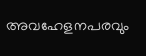അവഹേളനപരവും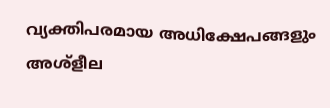വ്യക്തിപരമായ അധിക്ഷേപങ്ങളും അശ്‌ളീല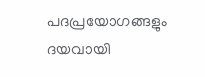പദപ്രയോഗങ്ങളും ദയവായി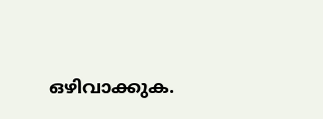ഒഴിവാക്കുക.